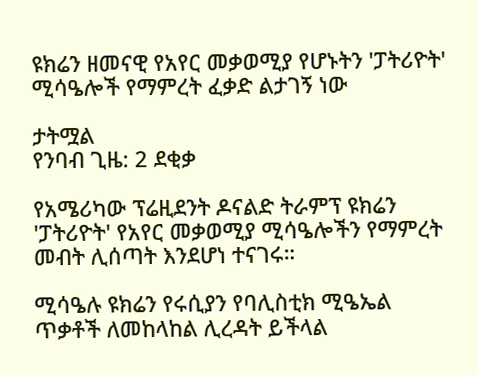ዩክሬን ዘመናዊ የአየር መቃወሚያ የሆኑትን 'ፓትሪዮት' ሚሳዔሎች የማምረት ፈቃድ ልታገኝ ነው

ታትሟል
የንባብ ጊዜ: 2 ደቂቃ

የአሜሪካው ፕሬዚደንት ዶናልድ ትራምፕ ዩክሬን 'ፓትሪዮት' የአየር መቃወሚያ ሚሳዔሎችን የማምረት መብት ሊሰጣት እንደሆነ ተናገሩ።

ሚሳዔሉ ዩክሬን የሩሲያን የባሊስቲክ ሚዔኤል ጥቃቶች ለመከላከል ሊረዳት ይችላል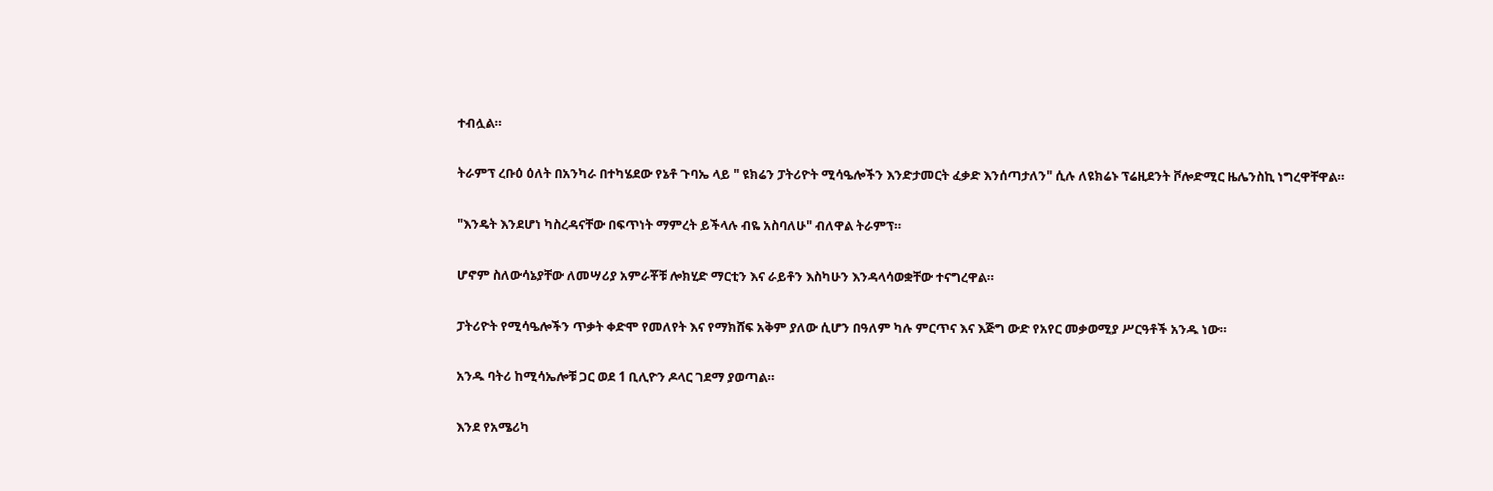ተብሏል።

ትራምፕ ረቡዕ ዕለት በአንካራ በተካሄደው የኔቶ ጉባኤ ላይ " ዩክሬን ፓትሪዮት ሚሳዔሎችን እንድታመርት ፈቃድ እንሰጣታለን" ሲሉ ለዩክሬኑ ፕሬዚደንት ቮሎድሚር ዜሌንስኪ ነግረዋቸዋል።

"እንዴት እንደሆነ ካስረዳናቸው በፍጥነት ማምረት ይችላሉ ብዬ አስባለሁ" ብለዋል ትራምፕ።

ሆኖም ስለውሳኔያቸው ለመሣሪያ አምራቾቹ ሎክሂድ ማርቲን እና ራይቶን እስካሁን እንዳላሳወቋቸው ተናግረዋል።

ፓትሪዮት የሚሳዔሎችን ጥቃት ቀድሞ የመለየት እና የማክሸፍ አቅም ያለው ሲሆን በዓለም ካሉ ምርጥና እና እጅግ ውድ የአየር መቃወሚያ ሥርዓቶች አንዱ ነው።

አንዱ ባትሪ ከሚሳኤሎቹ ጋር ወደ 1 ቢሊዮን ዶላር ገደማ ያወጣል።

እንደ የአሜሪካ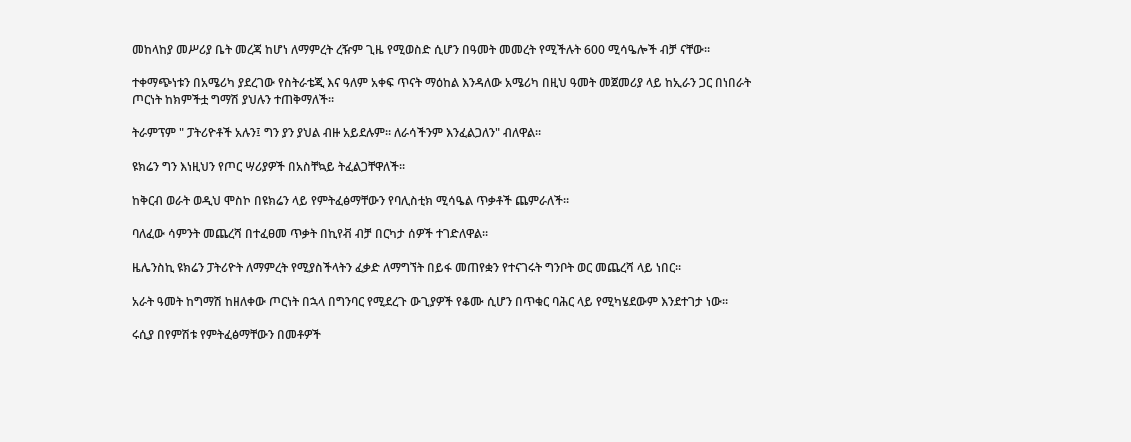መከላከያ መሥሪያ ቤት መረጃ ከሆነ ለማምረት ረዥም ጊዜ የሚወስድ ሲሆን በዓመት መመረት የሚችሉት 600 ሚሳዔሎች ብቻ ናቸው።

ተቀማጭነቱን በአሜሪካ ያደረገው የስትራቴጂ እና ዓለም አቀፍ ጥናት ማዕከል እንዳለው አሜሪካ በዚህ ዓመት መጀመሪያ ላይ ከኢራን ጋር በነበራት ጦርነት ከክምችቷ ግማሽ ያህሉን ተጠቅማለች።

ትራምፕም " ፓትሪዮቶች አሉን፤ ግን ያን ያህል ብዙ አይደሉም። ለራሳችንም እንፈልጋለን" ብለዋል።

ዩክሬን ግን እነዚህን የጦር ሣሪያዎች በአስቸኳይ ትፈልጋቸዋለች።

ከቅርብ ወራት ወዲህ ሞስኮ በዩክሬን ላይ የምትፈፅማቸውን የባሊስቲክ ሚሳዔል ጥቃቶች ጨምራለች።

ባለፈው ሳምንት መጨረሻ በተፈፀመ ጥቃት በኪየቭ ብቻ በርካታ ሰዎች ተገድለዋል።

ዜሌንስኪ ዩክሬን ፓትሪዮት ለማምረት የሚያስችላትን ፈቃድ ለማግኘት በይፋ መጠየቋን የተናገሩት ግንቦት ወር መጨረሻ ላይ ነበር።

አራት ዓመት ከግማሽ ከዘለቀው ጦርነት በኋላ በግንባር የሚደረጉ ውጊያዎች የቆሙ ሲሆን በጥቁር ባሕር ላይ የሚካሄደውም እንደተገታ ነው።

ሩሲያ በየምሽቱ የምትፈፅማቸውን በመቶዎች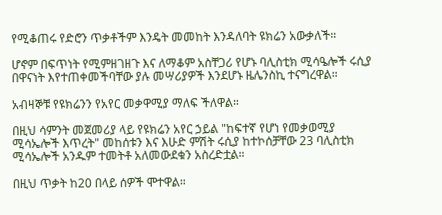የሚቆጠሩ የድሮን ጥቃቶችም እንዴት መመከት እንዳለባት ዩክሬን አውቃለች።

ሆኖም በፍጥነት የሚምዘገዘጉ እና ለማቆም አስቸጋሪ የሆኑ ባሊስቲክ ሚሳዔሎች ሩሲያ በዋናነት እየተጠቀመችባቸው ያሉ መሣሪያዎች እንደሆኑ ዜሌንስኪ ተናግረዋል።

አብዛኞቹ የዩክሬንን የአየር መቃዋሚያ ማለፍ ችለዋል።

በዚህ ሳምንት መጀመሪያ ላይ የዩክሬን አየር ኃይል "ከፍተኛ የሆነ የመቃወሚያ ሚሳኤሎች እጥረት" መከሰቱን እና እሁድ ምሽት ሩሲያ ከተኮሰቻቸው 23 ባሊስቲክ ሚሳኤሎች አንዱም ተመትቶ አለመውደቁን አስረድቷል።

በዚህ ጥቃት ከ20 በላይ ሰዎች ሞተዋል።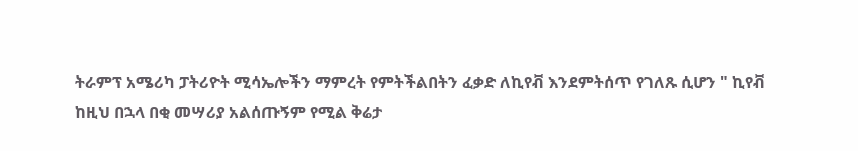ትራምፕ አሜሪካ ፓትሪዮት ሚሳኤሎችን ማምረት የምትችልበትን ፈቃድ ለኪየቭ እንደምትሰጥ የገለጹ ሲሆን " ኪየቭ ከዚህ በኋላ በቂ መሣሪያ አልሰጡኝም የሚል ቅሬታ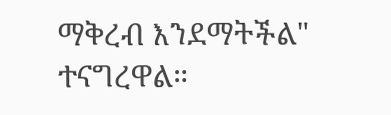ማቅረብ እንደማትችል" ተናግረዋል።